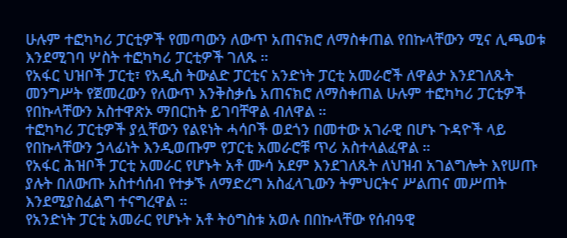ሁሉም ተፎካካሪ ፓርቲዎች የመጣውን ለውጥ አጠናክሮ ለማስቀጠል የበኩላቸውን ሚና ሊጫወቱ እንደሚገባ ሦስት ተፎካካሪ ፓርቲዎች ገለጹ ።
የአፋር ህዝቦች ፓርቲ፣ የአዲስ ትውልድ ፓርቲና አንድነት ፓርቲ አመራሮች ለዋልታ እንደገለጹት መንግሥት የጀመረውን የለውጥ እንቅስቃሴ አጠናክሮ ለማስቀጠል ሁሉም ተፎካካሪ ፓርቲዎች የበኩላቸውን አስተዋጽኦ ማበርከት ይገባቸዋል ብለዋል ።
ተፎካካሪ ፓርቲዎች ያሏቸውን የልዩነት ሓሳቦች ወደጎን በመተው አገራዊ በሆኑ ጉዳዮች ላይ የበኩላቸውን ኃላፊነት እንዲወጡም የፓርቲ አመራሮቹ ጥሪ አስተላልፈዋል ።
የአፋር ሕዝቦች ፓርቲ አመራር የሆኑት አቶ ሙሳ አደም እንደገለጹት ለህዝብ አገልግሎት እየሠጡ ያሉት በለውጡ አስተሳሰብ የተቃኙ ለማድረግ አስፈላጊውን ትምህርትና ሥልጠና መሥጠት እንደሚያስፈልግ ተናግረዋል ።
የአንድነት ፓርቲ አመራር የሆኑት አቶ ትዕግስቱ አወሉ በበኩላቸው የሰብዓዊ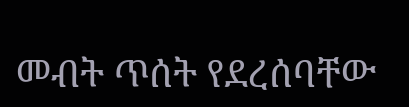መብት ጥሰት የደረሰባቸው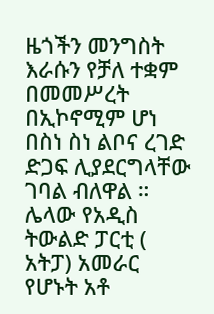ዜጎችን መንግስት እራሱን የቻለ ተቋም በመመሥረት በኢኮኖሚም ሆነ በስነ ስነ ልቦና ረገድ ድጋፍ ሊያደርግላቸው ገባል ብለዋል ።
ሌላው የአዲስ ትውልድ ፓርቲ ( አትፓ) አመራር የሆኑት አቶ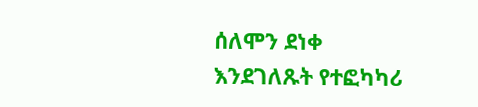ሰለሞን ደነቀ እንደገለጹት የተፎካካሪ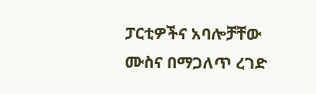ፓርቲዎችና አባሎቻቸው ሙስና በማጋለጥ ረገድ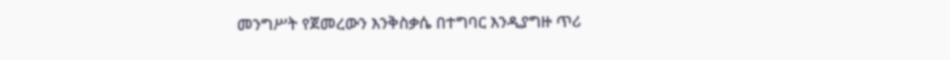መንግሥት የጀመረውን እንቅስቃሴ በተግባር እንዲያግዙ ጥሪ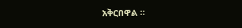አቅርበዋል ።